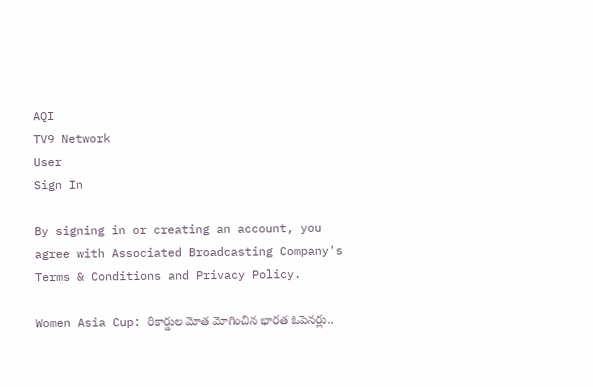AQI
TV9 Network
User
Sign In

By signing in or creating an account, you agree with Associated Broadcasting Company's Terms & Conditions and Privacy Policy.

Women Asia Cup: రికార్డుల మోత మోగించిన భారత ఓపెనర్లు..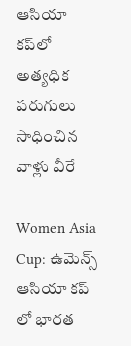ఆసియా కప్‌లో అత్యధిక పరుగులు సాధించిన వాళ్లు వీరే

Women Asia Cup: ఉమెన్స్ ఆసియా కప్ లో భారత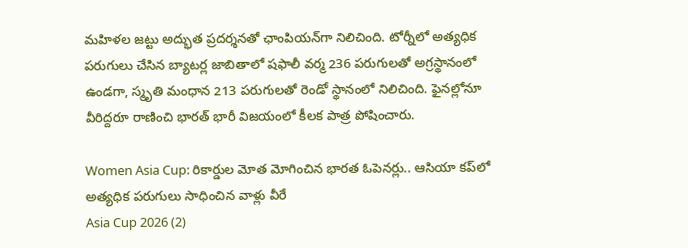మహిళల జట్టు అద్భుత ప్రదర్శనతో ఛాంపియన్‌గా నిలిచింది. టోర్నీలో అత్యధిక పరుగులు చేసిన బ్యాటర్ల జాబితాలో షఫాలీ వర్మ 236 పరుగులతో అగ్రస్థానంలో ఉండగా, స్మృతి మంధాన 213 పరుగులతో రెండో స్థానంలో నిలిచింది. ఫైనల్లోనూ వీరిద్దరూ రాణించి భారత్ భారీ విజయంలో కీలక పాత్ర పోషించారు.

Women Asia Cup: రికార్డుల మోత మోగించిన భారత ఓపెనర్లు.. ఆసియా కప్‌లో అత్యధిక పరుగులు సాధించిన వాళ్లు వీరే
Asia Cup 2026 (2)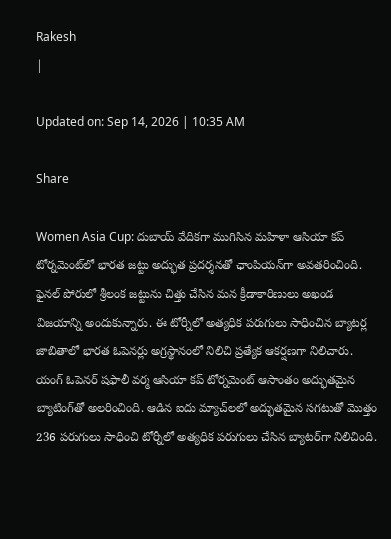Rakesh
|

Updated on: Sep 14, 2026 | 10:35 AM

Share

Women Asia Cup: దుబాయ్ వేదికగా ముగిసిన మహిళా ఆసియా కప్ టోర్నమెంట్‌లో భారత జట్టు అద్భుత ప్రదర్శనతో ఛాంపియన్‌గా అవతరించింది. ఫైనల్ పోరులో శ్రీలంక జట్టును చిత్తు చేసిన మన క్రీడాకారిణులు అఖండ విజయాన్ని అందుకున్నారు. ఈ టోర్నీలో అత్యధిక పరుగులు సాధించిన బ్యాటర్ల జాబితాలో భారత ఓపెనర్లు అగ్రస్థానంలో నిలిచి ప్రత్యేక ఆకర్షణగా నిలిచారు. యంగ్ ఓపెనర్ షఫాలీ వర్మ ఆసియా కప్ టోర్నమెంట్‌ ఆసాంతం అద్భుతమైన బ్యాటింగ్‌తో అలరించింది. ఆడిన ఐదు మ్యాచ్‌లలో అద్భుతమైన సగటుతో మొత్తం 236 పరుగులు సాధించి టోర్నీలో అత్యధిక పరుగులు చేసిన బ్యాటర్‌గా నిలిచింది.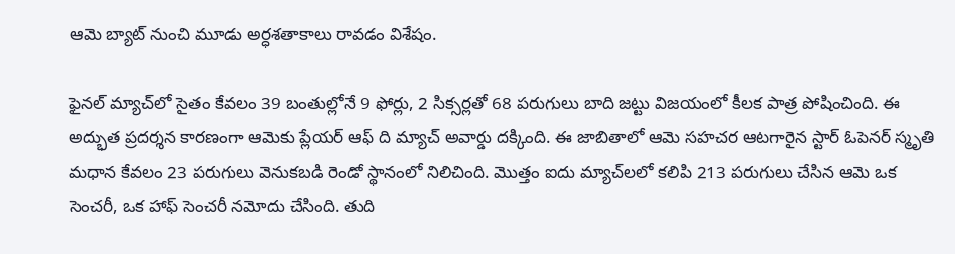ఆమె బ్యాట్ నుంచి మూడు అర్ధశతాకాలు రావడం విశేషం.

ఫైనల్ మ్యాచ్‌లో సైతం కేవలం 39 బంతుల్లోనే 9 ఫోర్లు, 2 సిక్సర్లతో 68 పరుగులు బాది జట్టు విజయంలో కీలక పాత్ర పోషించింది. ఈ అద్భుత ప్రదర్శన కారణంగా ఆమెకు ప్లేయర్ ఆఫ్ ది మ్యాచ్ అవార్డు దక్కింది. ఈ జాబితాలో ఆమె సహచర ఆటగారైన స్టార్ ఓపెనర్ స్మృతి మధాన కేవలం 23 పరుగులు వెనుకబడి రెండో స్థానంలో నిలిచింది. మొత్తం ఐదు మ్యాచ్‌లలో కలిపి 213 పరుగులు చేసిన ఆమె ఒక సెంచరీ, ఒక హాఫ్ సెంచరీ నమోదు చేసింది. తుది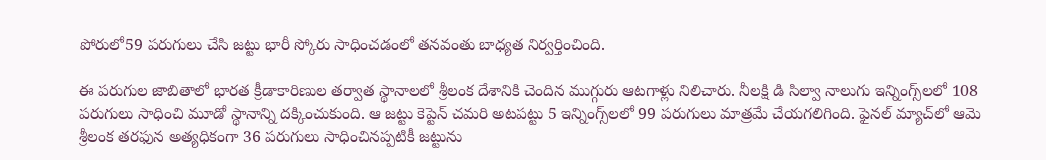పోరులో59 పరుగులు చేసి జట్టు భారీ స్కోరు సాధించడంలో తనవంతు బాధ్యత నిర్వర్తించింది.

ఈ పరుగుల జాబితాలో భారత క్రీడాకారిణుల తర్వాత స్థానాలలో శ్రీలంక దేశానికి చెందిన ముగ్గురు ఆటగాళ్లు నిలిచారు. నీలక్షి డి సిల్వా నాలుగు ఇన్నింగ్స్‌లలో 108 పరుగులు సాధించి మూడో స్థానాన్ని దక్కించుకుంది. ఆ జట్టు కెప్టెన్ చమరి అటపట్టు 5 ఇన్నింగ్స్‌లలో 99 పరుగులు మాత్రమే చేయగలిగింది. ఫైనల్ మ్యాచ్‌లో ఆమె శ్రీలంక తరఫున అత్యధికంగా 36 పరుగులు సాధించినప్పటికీ జట్టును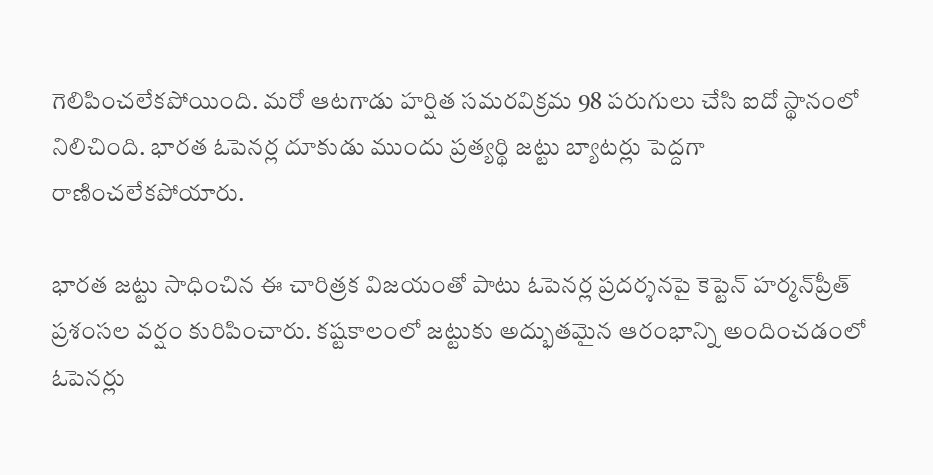గెలిపించలేకపోయింది. మరో ఆటగాడు హర్షిత సమరవిక్రమ 98 పరుగులు చేసి ఐదో స్థానంలో నిలిచింది. భారత ఓపెనర్ల దూకుడు ముందు ప్రత్యర్థి జట్టు బ్యాటర్లు పెద్దగా రాణించలేకపోయారు.

భారత జట్టు సాధించిన ఈ చారిత్రక విజయంతో పాటు ఓపెనర్ల ప్రదర్శనపై కెప్టెన్ హర్మన్‌ప్రీత్ ప్రశంసల వర్షం కురిపించారు. కష్టకాలంలో జట్టుకు అద్భుతమైన ఆరంభాన్ని అందించడంలో ఓపెనర్లు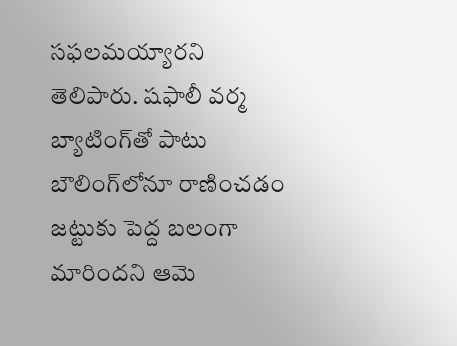సఫలమయ్యారని తెలిపారు. షఫాలీ వర్మ బ్యాటింగ్‌తో పాటు బౌలింగ్‌లోనూ రాణించడం జట్టుకు పెద్ద బలంగా మారిందని ఆమె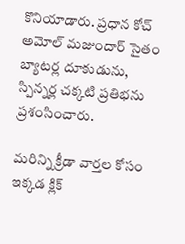కొనియాడారు. ప్రధాన కోచ్ అమోల్ మజుందార్ సైతం బ్యాటర్ల దూకుడును, స్పిన్నర్ల చక్కటి ప్రతిభను ప్రశంసించారు.

మరిన్ని క్రీడా వార్తల కోసం ఇక్కడ క్లిక్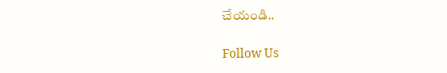చేయండి..

Follow Us